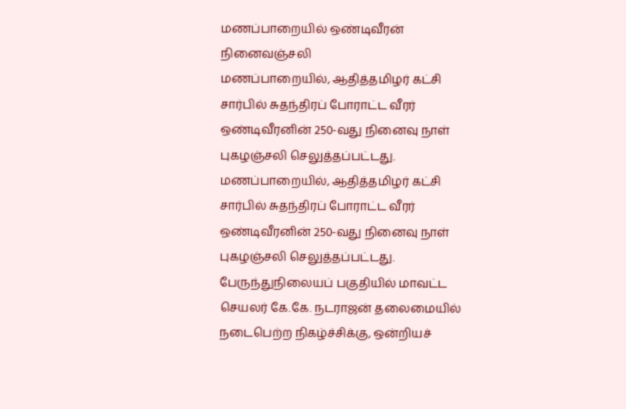மணப்பாறையில் ஒண்டிவீரன் நினைவஞ்சலி
மணப்பாறையில், ஆதித்தமிழர் கட்சி சார்பில் சுதந்திரப் போராட்ட வீரர் ஒண்டிவீரனின் 250-வது நினைவு நாள் புகழஞ்சலி செலுத்தப்பட்டது.
மணப்பாறையில், ஆதித்தமிழர் கட்சி சார்பில் சுதந்திரப் போராட்ட வீரர் ஒண்டிவீரனின் 250-வது நினைவு நாள் புகழஞ்சலி செலுத்தப்பட்டது.
பேருந்துநிலையப் பகுதியில் மாவட்ட செயலர் கே.கே. நடராஜன் தலைமையில் நடைபெற்ற நிகழ்ச்சிக்கு, ஒன்றியச்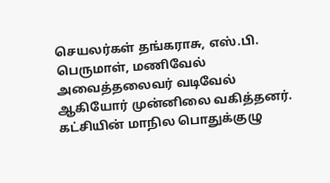செயலர்கள் தங்கராசு, எஸ்.பி. பெருமாள், மணிவேல் அவைத்தலைவர் வடிவேல் ஆகியோர் முன்னிலை வகித்தனர். கட்சியின் மாநில பொதுக்குழு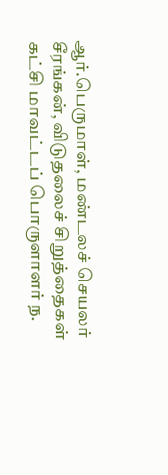ஆர்.பெருமாள், மண்டலச் செயலர் சீரங்கன், விடுதலைச் சிறுத்தைகள் கட்சி மாவட்டப் பொருளாளர் ந.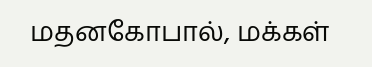மதனகோபால், மக்கள்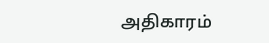அதிகாரம்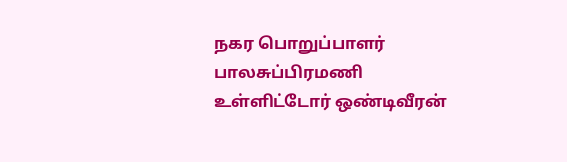நகர பொறுப்பாளர் பாலசுப்பிரமணி உள்ளிட்டோர் ஒண்டிவீரன்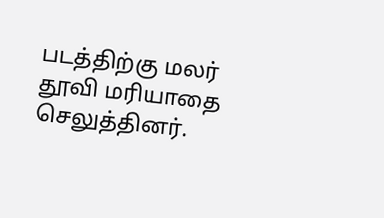படத்திற்கு மலர் தூவி மரியாதை செலுத்தினர்.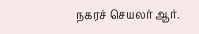நகரச் செயலர் ஆர்.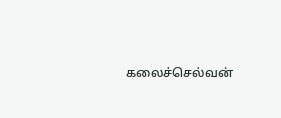கலைச்செல்வன்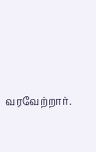வரவேற்றார்.